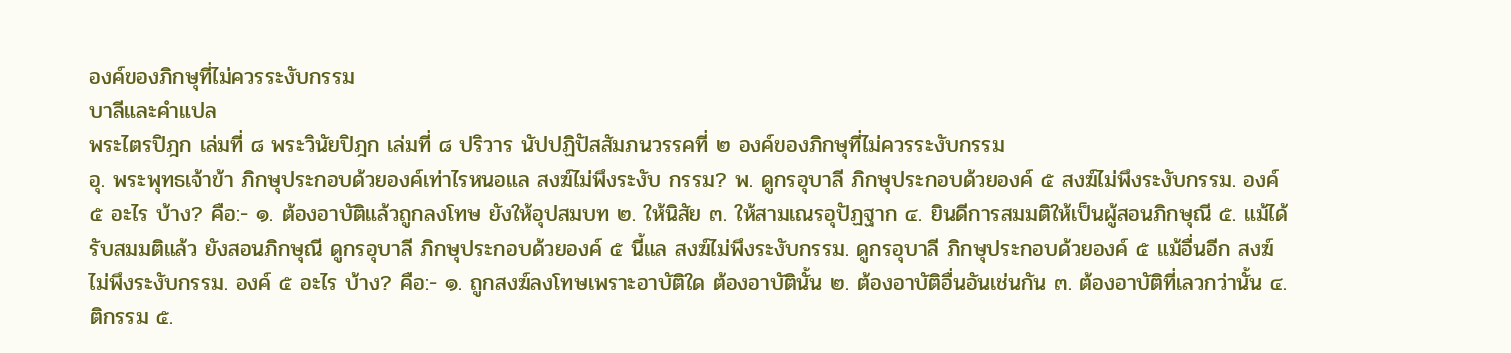องค์ของภิกษุที่ไม่ควรระงับกรรม
บาลีและคำแปล
พระไตรปิฎก เล่มที่ ๘ พระวินัยปิฎก เล่มที่ ๘ ปริวาร นัปปฏิปัสสัมภนวรรคที่ ๒ องค์ของภิกษุที่ไม่ควรระงับกรรม
อุ. พระพุทธเจ้าข้า ภิกษุประกอบด้วยองค์เท่าไรหนอแล สงฆ์ไม่พึงระงับ กรรม? พ. ดูกรอุบาลี ภิกษุประกอบด้วยองค์ ๕ สงฆ์ไม่พึงระงับกรรม. องค์ ๕ อะไร บ้าง? คือ:- ๑. ต้องอาบัติแล้วถูกลงโทษ ยังให้อุปสมบท ๒. ให้นิสัย ๓. ให้สามเณรอุปัฏฐาก ๔. ยินดีการสมมติให้เป็นผู้สอนภิกษุณี ๕. แม้ได้รับสมมติแล้ว ยังสอนภิกษุณี ดูกรอุบาลี ภิกษุประกอบด้วยองค์ ๕ นี้แล สงฆ์ไม่พึงระงับกรรม. ดูกรอุบาลี ภิกษุประกอบด้วยองค์ ๕ แม้อื่นอีก สงฆ์ไม่พึงระงับกรรม. องค์ ๕ อะไร บ้าง? คือ:- ๑. ถูกสงฆ์ลงโทษเพราะอาบัติใด ต้องอาบัตินั้น ๒. ต้องอาบัติอื่นอันเช่นกัน ๓. ต้องอาบัติที่เลวกว่านั้น ๔. ติกรรม ๕.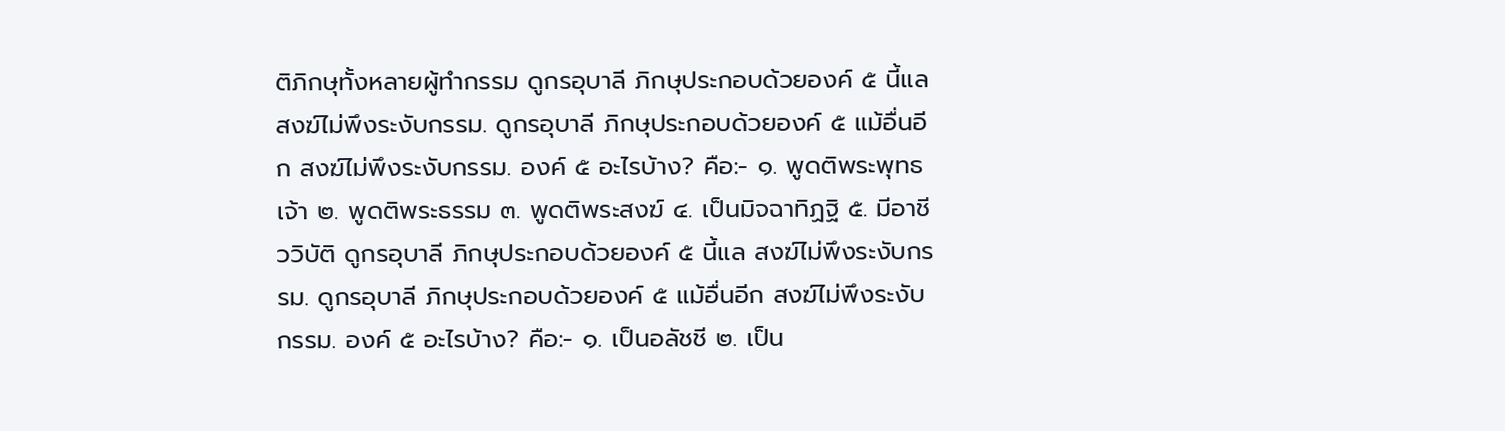ติภิกษุทั้งหลายผู้ทำกรรม ดูกรอุบาลี ภิกษุประกอบด้วยองค์ ๕ นี้แล สงฆ์ไม่พึงระงับกรรม. ดูกรอุบาลี ภิกษุประกอบด้วยองค์ ๕ แม้อื่นอีก สงฆ์ไม่พึงระงับกรรม. องค์ ๕ อะไรบ้าง? คือ:- ๑. พูดติพระพุทธเจ้า ๒. พูดติพระธรรม ๓. พูดติพระสงฆ์ ๔. เป็นมิจฉาทิฏฐิ ๕. มีอาชีววิบัติ ดูกรอุบาลี ภิกษุประกอบด้วยองค์ ๕ นี้แล สงฆ์ไม่พึงระงับกรรม. ดูกรอุบาลี ภิกษุประกอบด้วยองค์ ๕ แม้อื่นอีก สงฆ์ไม่พึงระงับกรรม. องค์ ๕ อะไรบ้าง? คือ:- ๑. เป็นอลัชชี ๒. เป็น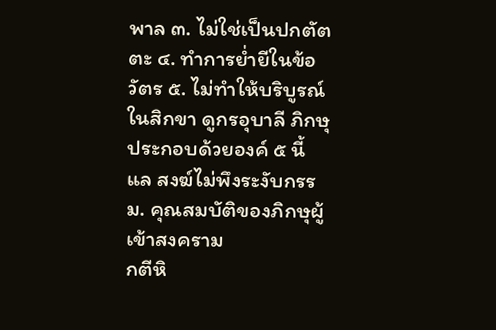พาล ๓. ไม่ใช่เป็นปกตัตตะ ๔. ทำการย่ำยีในข้อวัตร ๕. ไม่ทำให้บริบูรณ์ในสิกขา ดูกรอุบาลี ภิกษุประกอบด้วยองค์ ๕ นี้แล สงฆ์ไม่พึงระงับกรรม. คุณสมบัติของภิกษุผู้เข้าสงคราม
กตีหิ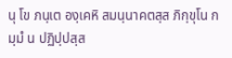นุ โข ภนฺเต องฺเคหิ สมนฺนาคตสฺส ภิกฺขุโน กมฺมํ น ปฏิปฺปสฺส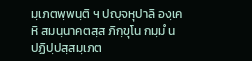มฺเภตพฺพนฺติ ฯ ปญฺจหุปาลิ องฺเคหิ สมนฺนาคตสฺส ภิกฺขุโน กมฺมํ น ปฏิปฺปสฺสมฺเภต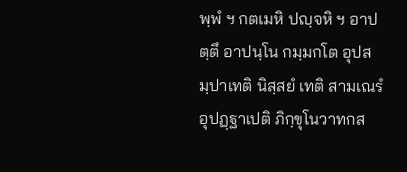พฺพํ ฯ กตเมหิ ปญฺจหิ ฯ อาปตฺตึ อาปนฺโน กมฺมกโต อุปสมฺปาเทติ นิสฺสยํ เทติ สามเณรํ อุปฏฺฐาเปติ ภิกฺขุโนวาทกส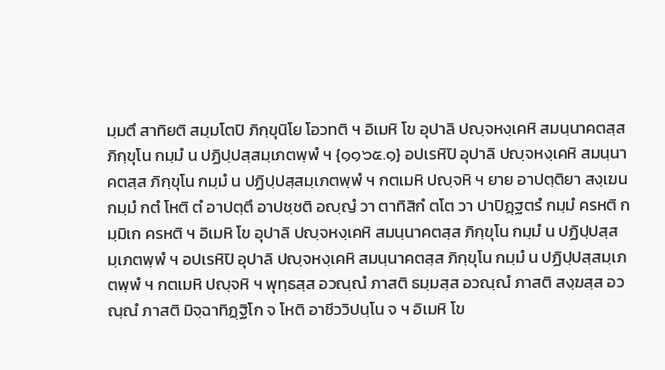มฺมตึ สาทิยติ สมฺมโตปิ ภิกฺขุนิโย โอวทติ ฯ อิเมหิ โข อุปาลิ ปญฺจหงฺเคหิ สมนฺนาคตสฺส ภิกฺขุโน กมฺมํ น ปฏิปฺปสฺสมฺเภตพฺพํ ฯ {๑๑๖๕.๑} อปเรหิปิ อุปาลิ ปญฺจหงฺเคหิ สมนฺนาคตสฺส ภิกฺขุโน กมฺมํ น ปฏิปฺปสฺสมฺเภตพฺพํ ฯ กตเมหิ ปญฺจหิ ฯ ยาย อาปตฺติยา สงฺเฆน กมฺมํ กตํ โหติ ตํ อาปตฺตึ อาปชฺชติ อญฺญํ วา ตาทิสิกํ ตโต วา ปาปิฏฺฐตรํ กมฺมํ ครหติ กมฺมิเก ครหติ ฯ อิเมหิ โข อุปาลิ ปญฺจหงฺเคหิ สมนฺนาคตสฺส ภิกฺขุโน กมฺมํ น ปฏิปฺปสฺสมฺเภตพฺพํ ฯ อปเรหิปิ อุปาลิ ปญฺจหงฺเคหิ สมนฺนาคตสฺส ภิกฺขุโน กมฺมํ น ปฏิปฺปสฺสมฺเภตพฺพํ ฯ กตเมหิ ปญฺจหิ ฯ พุทฺธสฺส อวณฺณํ ภาสติ ธมฺมสฺส อวณฺณํ ภาสติ สงฺฆสฺส อวณฺณํ ภาสติ มิจฺฉาทิฏฺฐิโก จ โหติ อาชีววิปนฺโน จ ฯ อิเมหิ โข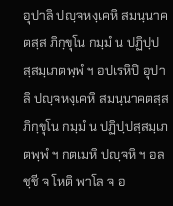อุปาลิ ปญฺจหงฺเคหิ สมนฺนาคตสฺส ภิกฺขุโน กมฺมํ น ปฏิปฺปสฺสมฺเภตพฺพํ ฯ อปเรหิปิ อุปาลิ ปญฺจหงฺเคหิ สมนฺนาคตสฺส ภิกฺขุโน กมฺมํ น ปฏิปฺปสฺสมฺเภตพฺพํ ฯ กตเมหิ ปญฺจหิ ฯ อลชฺชี จ โหติ พาโล จ อ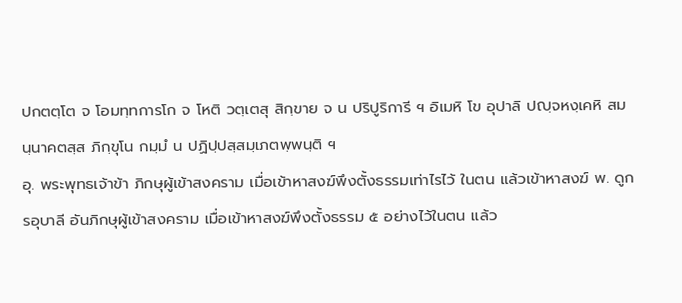ปกตตฺโต จ โอมทฺทการโก จ โหติ วตฺเตสุ สิกฺขาย จ น ปริปูริการี ฯ อิเมหิ โข อุปาลิ ปญฺจหงฺเคหิ สมนฺนาคตสฺส ภิกฺขุโน กมฺมํ น ปฏิปฺปสฺสมฺเภตพฺพนฺติ ฯ
อุ. พระพุทธเจ้าข้า ภิกษุผู้เข้าสงคราม เมื่อเข้าหาสงฆ์พึงตั้งธรรมเท่าไรไว้ ในตน แล้วเข้าหาสงฆ์ พ. ดูกรอุบาลี อันภิกษุผู้เข้าสงคราม เมื่อเข้าหาสงฆ์พึงตั้งธรรม ๕ อย่างไว้ในตน แล้ว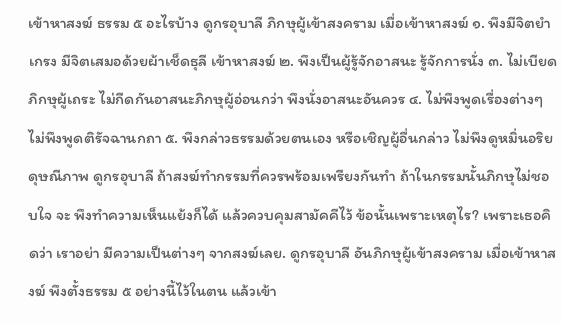เข้าหาสงฆ์ ธรรม ๕ อะไรบ้าง ดูกรอุบาลี ภิกษุผู้เข้าสงคราม เมื่อเข้าหาสงฆ์ ๑. พึงมีจิตยำเกรง มีจิตเสมอด้วยผ้าเช็ดธุลี เข้าหาสงฆ์ ๒. พึงเป็นผู้รู้จักอาสนะ รู้จักการนั่ง ๓. ไม่เบียดภิกษุผู้เถระ ไม่กีดกันอาสนะภิกษุผู้อ่อนกว่า พึงนั่งอาสนะอันควร ๔. ไม่พึงพูดเรื่องต่างๆ ไม่พึงพูดติรัจฉานกถา ๕. พึงกล่าวธรรมด้วยตนเอง หรือเชิญผู้อื่นกล่าว ไม่พึงดูหมิ่นอริยดุษณีภาพ ดูกรอุบาลี ถ้าสงฆ์ทำกรรมที่ควรพร้อมเพรียงกันทำ ถ้าในกรรมนั้นภิกษุไม่ชอบใจ จะ พึงทำความเห็นแย้งก็ได้ แล้วควบคุมสามัคคีไว้ ข้อนั้นเพราะเหตุไร? เพราะเธอคิดว่า เราอย่า มีความเป็นต่างๆ จากสงฆ์เลย. ดูกรอุบาลี อันภิกษุผู้เข้าสงคราม เมื่อเข้าหาสงฆ์ พึงตั้งธรรม ๕ อย่างนี้ไว้ในตน แล้วเข้า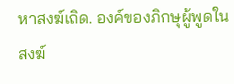หาสงฆ์เถิด. องค์ของภิกษุผู้พูดในสงฆ์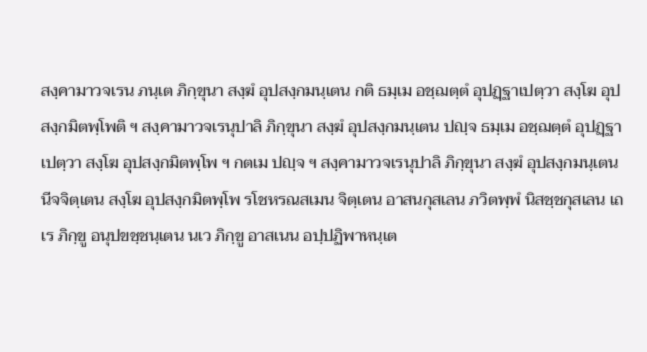สงฺคามาวจเรน ภนฺเต ภิกฺขุนา สงฺฆํ อุปสงฺกมนฺเตน กติ ธมฺเม อชฺฌตฺตํ อุปฏฺฐาเปตฺวา สงฺโฆ อุปสงฺกมิตพฺโพติ ฯ สงฺคามาวจเรนุปาลิ ภิกฺขุนา สงฺฆํ อุปสงฺกมนฺเตน ปญฺจ ธมฺเม อชฺฌตฺตํ อุปฏฺฐาเปตฺวา สงฺโฆ อุปสงฺกมิตพฺโพ ฯ กตเม ปญฺจ ฯ สงฺคามาวจเรนุปาลิ ภิกฺขุนา สงฺฆํ อุปสงฺกมนฺเตน นีจจิตฺเตน สงฺโฆ อุปสงฺกมิตพฺโพ รโชหรณสเมน จิตฺเตน อาสนกุสเลน ภวิตพฺพํ นิสชฺชกุสเลน เถเร ภิกฺขู อนุปขชฺชนฺเตน นเว ภิกฺขู อาสเนน อปฺปฏิพาหนฺเต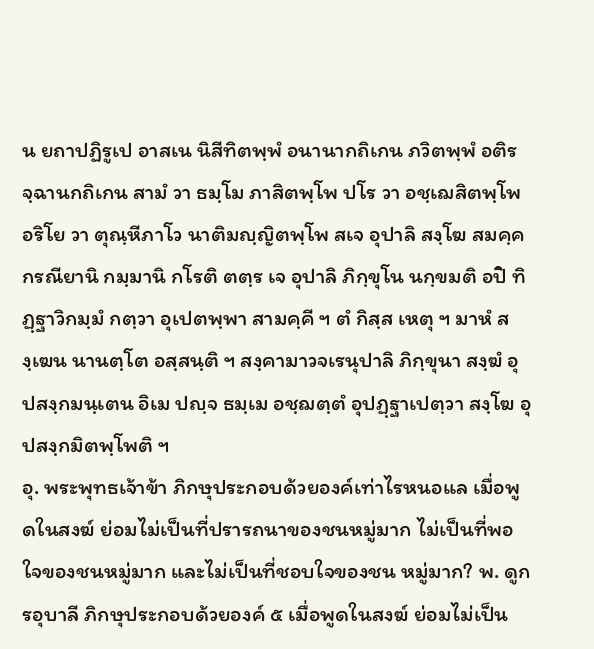น ยถาปฏิรูเป อาสเน นิสีทิตพฺพํ อนานากถิเกน ภวิตพฺพํ อติรจฺฉานกถิเกน สามํ วา ธมฺโม ภาสิตพฺโพ ปโร วา อชฺเฌสิตพฺโพ อริโย วา ตุณฺหีภาโว นาติมญฺญิตพฺโพ สเจ อุปาลิ สงฺโฆ สมคฺคกรณียานิ กมฺมานิ กโรติ ตตฺร เจ อุปาลิ ภิกฺขุโน นกฺขมติ อปิ ทิฏฺฐาวิกมฺมํ กตฺวา อุเปตพฺพา สามคฺคี ฯ ตํ กิสฺส เหตุ ฯ มาหํ สงฺเฆน นานตฺโต อสฺสนฺติ ฯ สงฺคามาวจเรนุปาลิ ภิกฺขุนา สงฺฆํ อุปสงฺกมนฺเตน อิเม ปญฺจ ธมฺเม อชฺฌตฺตํ อุปฏฺฐาเปตฺวา สงฺโฆ อุปสงฺกมิตพฺโพติ ฯ
อุ. พระพุทธเจ้าข้า ภิกษุประกอบด้วยองค์เท่าไรหนอแล เมื่อพูดในสงฆ์ ย่อมไม่เป็นที่ปรารถนาของชนหมู่มาก ไม่เป็นที่พอใจของชนหมู่มาก และไม่เป็นที่ชอบใจของชน หมู่มาก? พ. ดูกรอุบาลี ภิกษุประกอบด้วยองค์ ๕ เมื่อพูดในสงฆ์ ย่อมไม่เป็น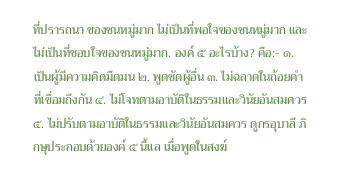ที่ปรารถนา ของชนหมู่มาก ไม่เป็นที่พอใจของชนหมู่มาก และไม่เป็นที่ชอบใจของชนหมู่มาก. องค์ ๕ อะไรบ้าง? คือ:- ๑. เป็นผู้มีความคิดมืดมน ๒. พูดซัดผู้อื่น ๓. ไม่ฉลาดในถ้อยคำที่เชื่อมถึงกัน ๔. ไม่โจทตามอาบัติในธรรมและวินัยอันสมควร ๕. ไม่ปรับตามอาบัติในธรรมและวินัยอันสมควร ดูกรอุบาลี ภิกษุประกอบด้วยองค์ ๕ นี้แล เมื่อพูดในสงฆ์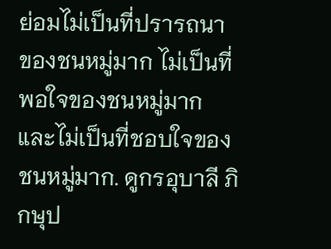ย่อมไม่เป็นที่ปรารถนา ของชนหมู่มาก ไม่เป็นที่พอใจของชนหมู่มาก และไม่เป็นที่ชอบใจของชนหมู่มาก. ดูกรอุบาลี ภิกษุป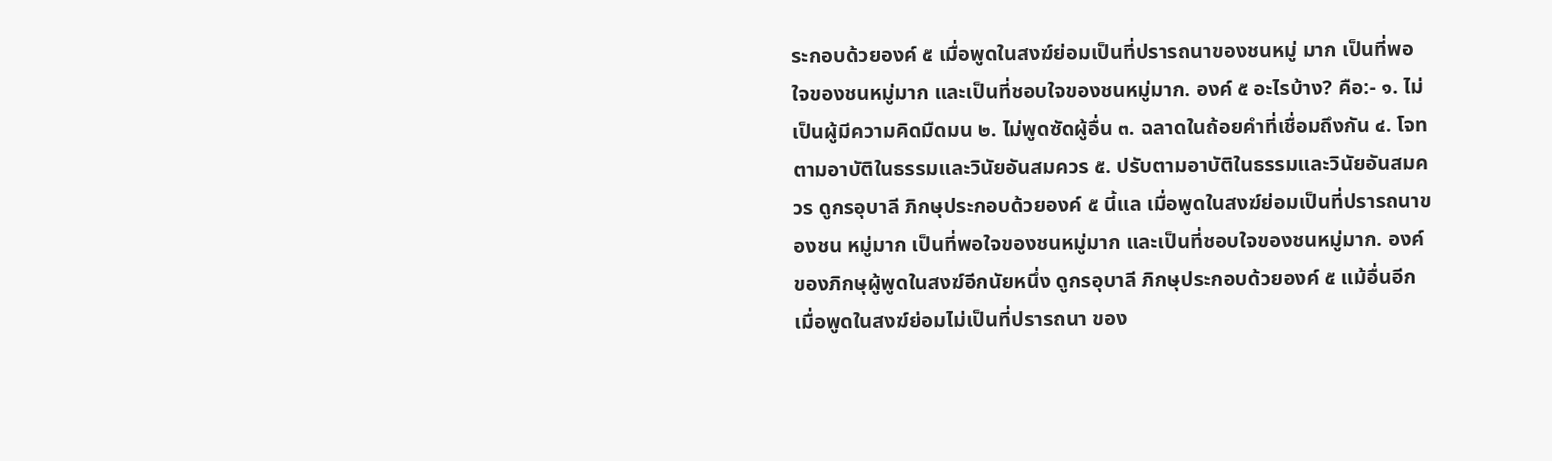ระกอบด้วยองค์ ๕ เมื่อพูดในสงฆ์ย่อมเป็นที่ปรารถนาของชนหมู่ มาก เป็นที่พอใจของชนหมู่มาก และเป็นที่ชอบใจของชนหมู่มาก. องค์ ๕ อะไรบ้าง? คือ:- ๑. ไม่เป็นผู้มีความคิดมืดมน ๒. ไม่พูดซัดผู้อื่น ๓. ฉลาดในถ้อยคำที่เชื่อมถึงกัน ๔. โจทตามอาบัติในธรรมและวินัยอันสมควร ๕. ปรับตามอาบัติในธรรมและวินัยอันสมควร ดูกรอุบาลี ภิกษุประกอบด้วยองค์ ๕ นี้แล เมื่อพูดในสงฆ์ย่อมเป็นที่ปรารถนาของชน หมู่มาก เป็นที่พอใจของชนหมู่มาก และเป็นที่ชอบใจของชนหมู่มาก. องค์ของภิกษุผู้พูดในสงฆ์อีกนัยหนึ่ง ดูกรอุบาลี ภิกษุประกอบด้วยองค์ ๕ แม้อื่นอีก เมื่อพูดในสงฆ์ย่อมไม่เป็นที่ปรารถนา ของ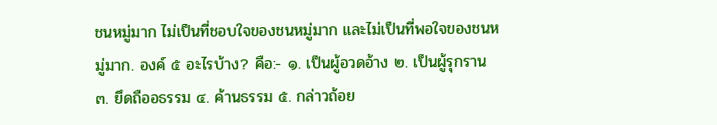ชนหมู่มาก ไม่เป็นที่ชอบใจของชนหมู่มาก และไม่เป็นที่พอใจของชนหมู่มาก. องค์ ๕ อะไรบ้าง? คือ:- ๑. เป็นผู้อวดอ้าง ๒. เป็นผู้รุกราน ๓. ยึดถืออธรรม ๔. ค้านธรรม ๕. กล่าวถ้อย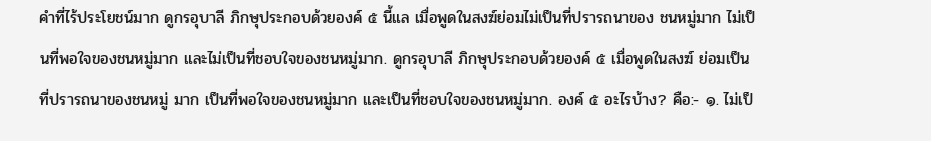คำที่ไร้ประโยชน์มาก ดูกรอุบาลี ภิกษุประกอบด้วยองค์ ๕ นี้แล เมื่อพูดในสงฆ์ย่อมไม่เป็นที่ปรารถนาของ ชนหมู่มาก ไม่เป็นที่พอใจของชนหมู่มาก และไม่เป็นที่ชอบใจของชนหมู่มาก. ดูกรอุบาลี ภิกษุประกอบด้วยองค์ ๕ เมื่อพูดในสงฆ์ ย่อมเป็นที่ปรารถนาของชนหมู่ มาก เป็นที่พอใจของชนหมู่มาก และเป็นที่ชอบใจของชนหมู่มาก. องค์ ๕ อะไรบ้าง? คือ:- ๑. ไม่เป็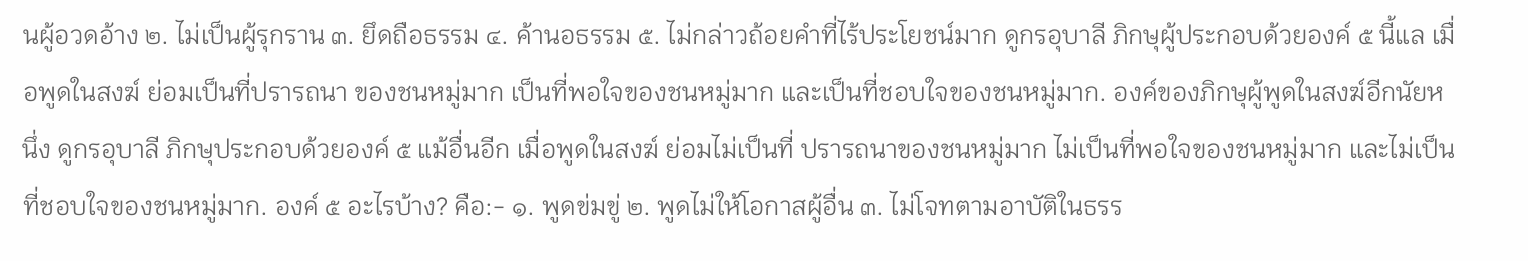นผู้อวดอ้าง ๒. ไม่เป็นผู้รุกราน ๓. ยึดถือธรรม ๔. ค้านอธรรม ๕. ไม่กล่าวถ้อยคำที่ไร้ประโยชน์มาก ดูกรอุบาลี ภิกษุผู้ประกอบด้วยองค์ ๕ นี้แล เมื่อพูดในสงฆ์ ย่อมเป็นที่ปรารถนา ของชนหมู่มาก เป็นที่พอใจของชนหมู่มาก และเป็นที่ชอบใจของชนหมู่มาก. องค์ของภิกษุผู้พูดในสงฆ์อีกนัยหนึ่ง ดูกรอุบาลี ภิกษุประกอบด้วยองค์ ๕ แม้อื่นอีก เมื่อพูดในสงฆ์ ย่อมไม่เป็นที่ ปรารถนาของชนหมู่มาก ไม่เป็นที่พอใจของชนหมู่มาก และไม่เป็นที่ชอบใจของชนหมู่มาก. องค์ ๕ อะไรบ้าง? คือ:- ๑. พูดข่มขู่ ๒. พูดไม่ให้โอกาสผู้อื่น ๓. ไม่โจทตามอาบัติในธรร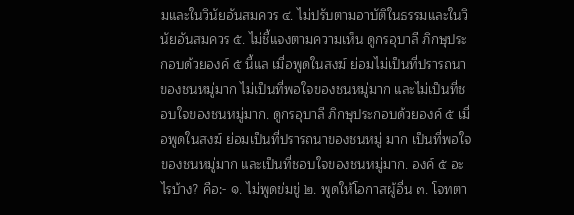มและในวินัยอันสมควร ๔. ไม่ปรับตามอาบัติในธรรมและในวินัยอันสมควร ๕. ไม่ชี้แจงตามความเห็น ดูกรอุบาลี ภิกษุประกอบด้วยองค์ ๕ นี้แล เมื่อพูดในสงฆ์ ย่อมไม่เป็นที่ปรารถนา ของชนหมู่มาก ไม่เป็นที่พอใจของชนหมู่มาก และไม่เป็นที่ชอบใจของชนหมู่มาก. ดูกรอุบาลี ภิกษุประกอบด้วยองค์ ๕ เมื่อพูดในสงฆ์ ย่อมเป็นที่ปรารถนาของชนหมู่ มาก เป็นที่พอใจของชนหมู่มาก และเป็นที่ชอบใจของชนหมู่มาก. องค์ ๕ อะไรบ้าง? คือ:- ๑. ไม่พูดข่มขู่ ๒. พูดให้โอกาสผู้อื่น ๓. โจทตา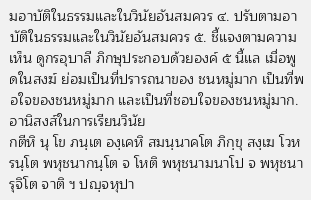มอาบัติในธรรมและในวินัยอันสมควร ๔. ปรับตามอาบัติในธรรมและในวินัยอันสมควร ๕. ชี้แจงตามความเห็น ดูกรอุบาลี ภิกษุประกอบด้วยองค์ ๕ นี้แล เมื่อพูดในสงฆ์ ย่อมเป็นที่ปรารถนาของ ชนหมู่มาก เป็นที่พอใจของชนหมู่มาก และเป็นที่ชอบใจของชนหมู่มาก. อานิสงส์ในการเรียนวินัย
กตีหิ นุ โข ภนฺเต องฺเคหิ สมนฺนาคโต ภิกฺขุ สงฺเฆ โวหรนฺโต พหุชนากนฺโต จ โหติ พหุชนามนาโป จ พหุชนารุจิโต จาติ ฯ ปญฺจหุปา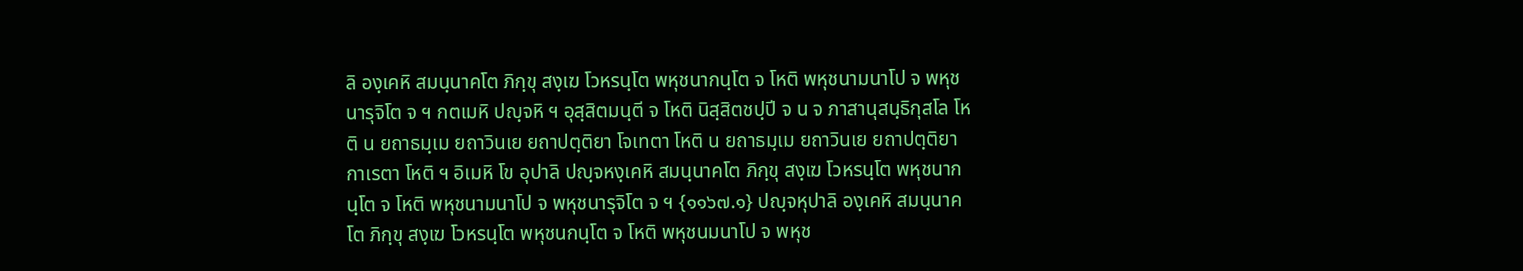ลิ องฺเคหิ สมนฺนาคโต ภิกฺขุ สงฺเฆ โวหรนฺโต พหุชนากนฺโต จ โหติ พหุชนามนาโป จ พหุชนารุจิโต จ ฯ กตเมหิ ปญฺจหิ ฯ อุสฺสิตมนฺตี จ โหติ นิสฺสิตชปฺปี จ น จ ภาสานุสนฺธิกุสโล โหติ น ยถาธมฺเม ยถาวินเย ยถาปตฺติยา โจเทตา โหติ น ยถาธมฺเม ยถาวินเย ยถาปตฺติยา กาเรตา โหติ ฯ อิเมหิ โข อุปาลิ ปญฺจหงฺเคหิ สมนฺนาคโต ภิกฺขุ สงฺเฆ โวหรนฺโต พหุชนากนฺโต จ โหติ พหุชนามนาโป จ พหุชนารุจิโต จ ฯ {๑๑๖๗.๑} ปญฺจหุปาลิ องฺเคหิ สมนฺนาคโต ภิกฺขุ สงฺเฆ โวหรนฺโต พหุชนกนฺโต จ โหติ พหุชนมนาโป จ พหุช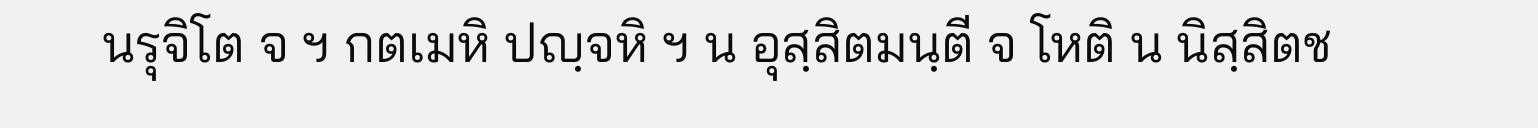นรุจิโต จ ฯ กตเมหิ ปญฺจหิ ฯ น อุสฺสิตมนฺตี จ โหติ น นิสฺสิตช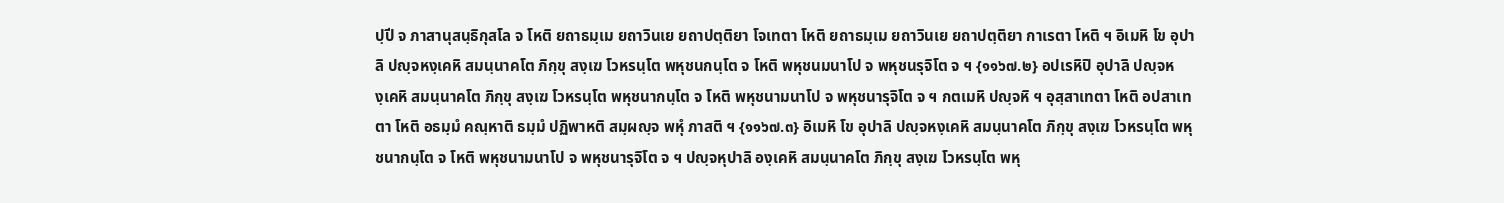ปฺปี จ ภาสานุสนฺธิกุสโล จ โหติ ยถาธมฺเม ยถาวินเย ยถาปตฺติยา โจเทตา โหติ ยถาธมฺเม ยถาวินเย ยถาปตฺติยา กาเรตา โหติ ฯ อิเมหิ โข อุปาลิ ปญฺจหงฺเคหิ สมนฺนาคโต ภิกฺขุ สงฺเฆ โวหรนฺโต พหุชนกนฺโต จ โหติ พหุชนมนาโป จ พหุชนรุจิโต จ ฯ {๑๑๖๗.๒} อปเรหิปิ อุปาลิ ปญฺจหงฺเคหิ สมนฺนาคโต ภิกฺขุ สงฺเฆ โวหรนฺโต พหุชนากนฺโต จ โหติ พหุชนามนาโป จ พหุชนารุจิโต จ ฯ กตเมหิ ปญฺจหิ ฯ อุสฺสาเทตา โหติ อปสาเทตา โหติ อธมฺมํ คณฺหาติ ธมฺมํ ปฏิพาหติ สมฺผญฺจ พหุํ ภาสติ ฯ {๑๑๖๗.๓} อิเมหิ โข อุปาลิ ปญฺจหงฺเคหิ สมนฺนาคโต ภิกฺขุ สงฺเฆ โวหรนฺโต พหุชนากนฺโต จ โหติ พหุชนามนาโป จ พหุชนารุจิโต จ ฯ ปญฺจหุปาลิ องฺเคหิ สมนฺนาคโต ภิกฺขุ สงฺเฆ โวหรนฺโต พหุ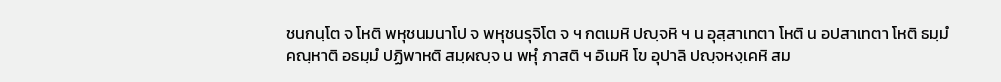ชนกนฺโต จ โหติ พหุชนมนาโป จ พหุชนรุจิโต จ ฯ กตเมหิ ปญฺจหิ ฯ น อุสฺสาเทตา โหติ น อปสาเทตา โหติ ธมฺมํ คณฺหาติ อธมฺมํ ปฏิพาหติ สมฺผญฺจ น พหุํ ภาสติ ฯ อิเมหิ โข อุปาลิ ปญฺจหงฺเคหิ สม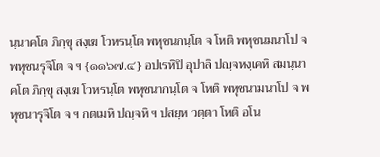นฺนาคโต ภิกฺขุ สงฺเฆ โวหรนฺโต พหุชนกนฺโต จ โหติ พหุชนมนาโป จ พหุชนรุจิโต จ ฯ {๑๑๖๗.๔} อปเรหิปิ อุปาลิ ปญฺจหงฺเคหิ สมนฺนาคโต ภิกฺขุ สงฺเฆ โวหรนฺโต พหุชนากนฺโต จ โหติ พหุชนามนาโป จ พหุชนารุจิโต จ ฯ กตเมหิ ปญฺจหิ ฯ ปสยฺห วตฺตา โหติ อโน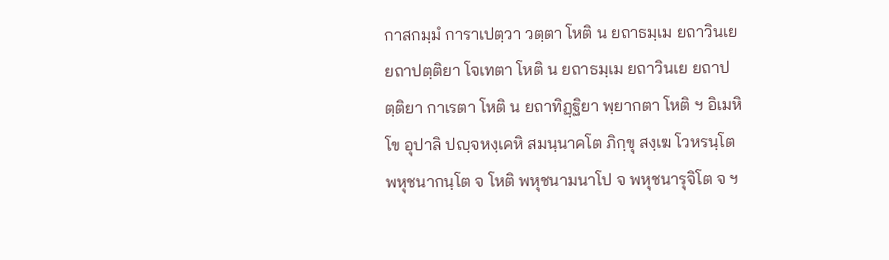กาสกมฺมํ การาเปตฺวา วตฺตา โหติ น ยถาธมฺเม ยถาวินเย ยถาปตฺติยา โจเทตา โหติ น ยถาธมฺเม ยถาวินเย ยถาปตฺติยา กาเรตา โหติ น ยถาทิฏฺฐิยา พฺยากตา โหติ ฯ อิเมหิ โข อุปาลิ ปญฺจหงฺเคหิ สมนฺนาคโต ภิกฺขุ สงฺเฆ โวหรนฺโต พหุชนากนฺโต จ โหติ พหุชนามนาโป จ พหุชนารุจิโต จ ฯ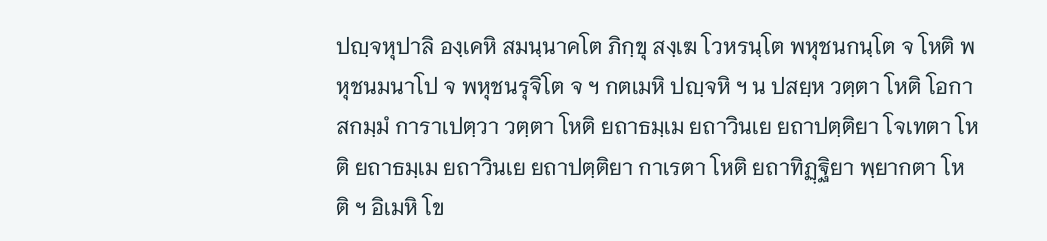ปญฺจหุปาลิ องฺเคหิ สมนฺนาคโต ภิกฺขุ สงฺเฆ โวหรนฺโต พหุชนกนฺโต จ โหติ พหุชนมนาโป จ พหุชนรุจิโต จ ฯ กตเมหิ ปญฺจหิ ฯ น ปสยฺห วตฺตา โหติ โอกาสกมฺมํ การาเปตฺวา วตฺตา โหติ ยถาธมฺเม ยถาวินเย ยถาปตฺติยา โจเทตา โหติ ยถาธมฺเม ยถาวินเย ยถาปตฺติยา กาเรตา โหติ ยถาทิฏฺฐิยา พฺยากตา โหติ ฯ อิเมหิ โข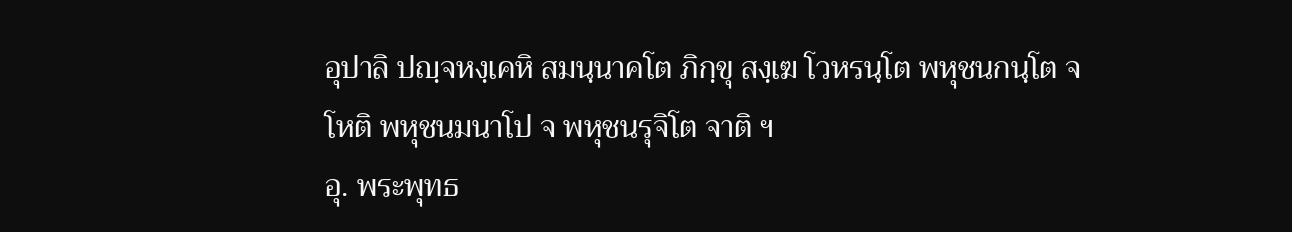อุปาลิ ปญฺจหงฺเคหิ สมนฺนาคโต ภิกฺขุ สงฺเฆ โวหรนฺโต พหุชนกนฺโต จ โหติ พหุชนมนาโป จ พหุชนรุจิโต จาติ ฯ
อุ. พระพุทธ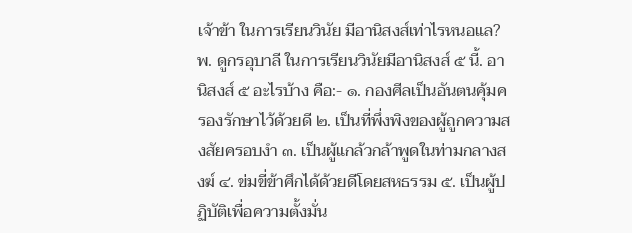เจ้าข้า ในการเรียนวินัย มีอานิสงส์เท่าไรหนอแล? พ. ดูกรอุบาลี ในการเรียนวินัยมีอานิสงส์ ๕ นี้. อานิสงส์ ๕ อะไรบ้าง คือ:- ๑. กองศีลเป็นอันตนคุ้มครองรักษาไว้ด้วยดี ๒. เป็นที่พึ่งพิงของผู้ถูกความสงสัยครอบงำ ๓. เป็นผู้แกล้วกล้าพูดในท่ามกลางสงฆ์ ๔. ข่มขี่ข้าศึกได้ด้วยดีโดยสหธรรม ๕. เป็นผู้ปฏิบัติเพื่อความตั้งมั่น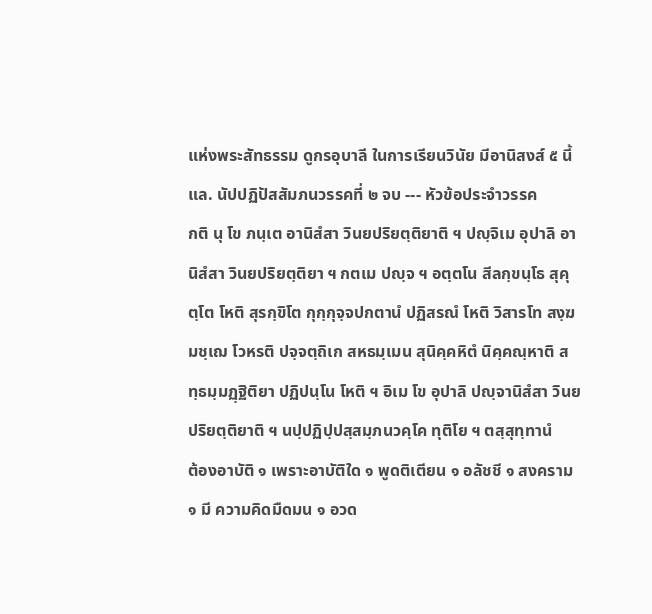แห่งพระสัทธรรม ดูกรอุบาลี ในการเรียนวินัย มีอานิสงส์ ๕ นี้แล. นัปปฏิปัสสัมภนวรรคที่ ๒ จบ --- หัวข้อประจำวรรค
กติ นุ โข ภนฺเต อานิสํสา วินยปริยตฺติยาติ ฯ ปญฺจิเม อุปาลิ อานิสํสา วินยปริยตฺติยา ฯ กตเม ปญฺจ ฯ อตฺตโน สีลกฺขนฺโธ สุคุตฺโต โหติ สุรกฺขิโต กุกฺกุจฺจปกตานํ ปฏิสรณํ โหติ วิสารโท สงฺฆมชฺเฌ โวหรติ ปจฺจตฺถิเก สหธมฺเมน สุนิคฺคหิตํ นิคฺคณฺหาติ สทฺธมฺมฏฺฐิติยา ปฏิปนฺโน โหติ ฯ อิเม โข อุปาลิ ปญฺจานิสํสา วินยปริยตฺติยาติ ฯ นปฺปฏิปฺปสฺสมฺภนวคฺโค ทุติโย ฯ ตสฺสุทฺทานํ
ต้องอาบัติ ๑ เพราะอาบัติใด ๑ พูดติเตียน ๑ อลัชชี ๑ สงคราม ๑ มี ความคิดมืดมน ๑ อวด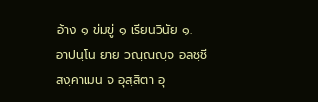อ้าง ๑ ข่มขู่ ๑ เรียนวินัย ๑.
อาปนฺโน ยาย วณฺณญฺจ อลชฺชี สงฺคาเมน จ อุสฺสิตา อุ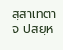สฺสาเทตา จ ปสยฺห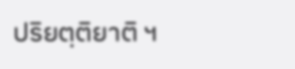ปริยตฺติยาติ ฯ